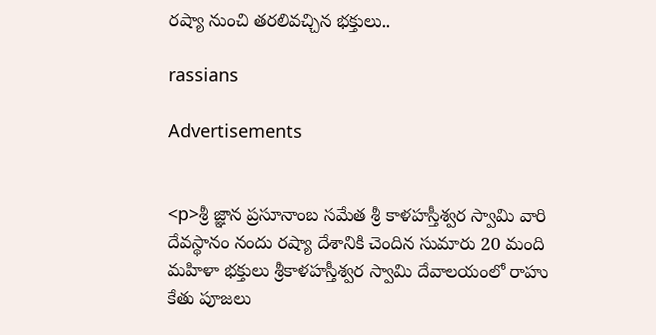రష్యా నుంచి తరలివచ్చిన భక్తులు..

rassians

Advertisements


<p>శ్రీ జ్ఞాన ప్రసూనాంబ సమేత శ్రీ కాళహస్తీశ్వర స్వామి వారి దేవస్థానం నందు రష్యా దేశానికి చెందిన సుమారు 20 మంది మహిళా భక్తులు శ్రీకాళహస్తీశ్వర స్వామి దేవాలయంలో రాహు కేతు పూజలు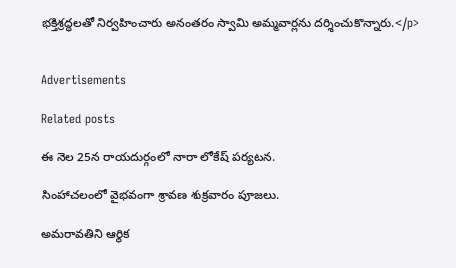భక్తిశ్రద్ధలతో నిర్వహించారు అనంతరం స్వామి అమ్మవార్లను దర్శించుకొన్నారు.</p>


Advertisements

Related posts

ఈ నెల 25న రాయదుర్గంలో నారా లోకేష్ పర్యటన.

సింహాచలంలో వైభవంగా శ్రావణ శుక్రవారం పూజలు.

అమరావతిని ఆర్థిక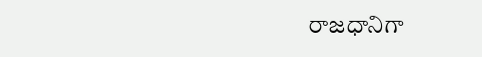రాజధానిగా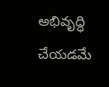అభివృద్ధి చేయడమే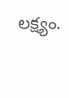లక్ష్యం.